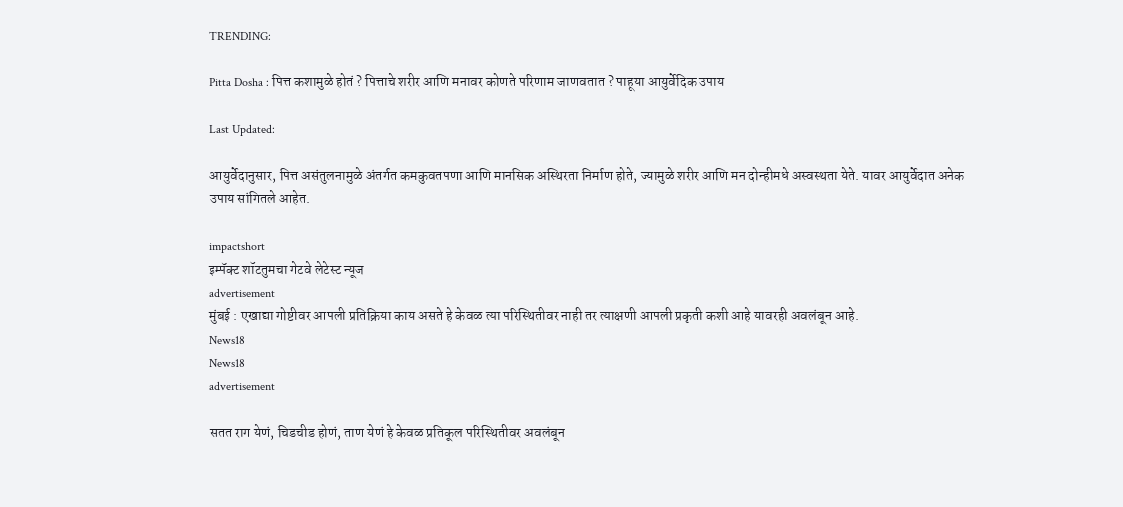TRENDING:

Pitta Dosha : पित्त कशामुळे होतं ? पित्ताचे शरीर आणि मनावर कोणते परिणाम जाणवतात ? पाहूया आयुर्वेदिक उपाय

Last Updated:

आयुर्वेदानुसार, पित्त असंतुलनामुळे अंतर्गत कमकुवतपणा आणि मानसिक अस्थिरता निर्माण होते, ज्यामुळे शरीर आणि मन दोन्हीमधे अस्वस्थता येते. यावर आयुर्वेदात अनेक उपाय सांगितले आहेत.

impactshort
इम्पॅक्ट शॉटतुमचा गेटवे लेटेस्ट न्यूज
advertisement
मुंबई : एखाद्या गोष्टीवर आपली प्रतिक्रिया काय असते हे केवळ त्या परिस्थितीवर नाही तर त्याक्षणी आपली प्रकृती कशी आहे यावरही अवलंबून आहे.
News18
News18
advertisement

सतत राग येणं, चिडचीड होणं, ताण येणं हे केवळ प्रतिकूल परिस्थितीवर अवलंबून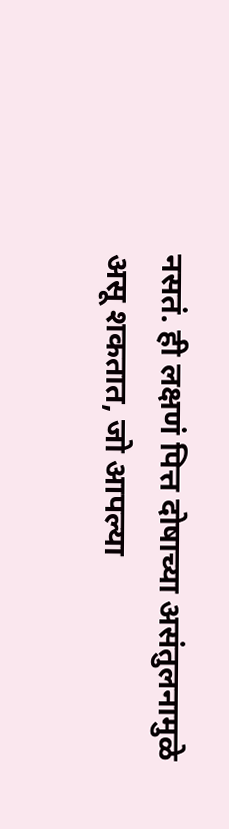नसतं. ही लक्षणं पित्त दोषाच्या असंतुलनामुळे असू शकतात, जो आपल्या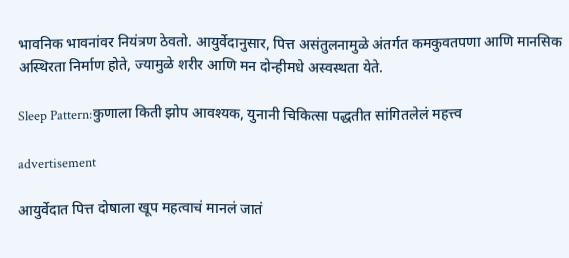भावनिक भावनांवर नियंत्रण ठेवतो. आयुर्वेदानुसार, पित्त असंतुलनामुळे अंतर्गत कमकुवतपणा आणि मानसिक अस्थिरता निर्माण होते, ज्यामुळे शरीर आणि मन दोन्हीमधे अस्वस्थता येते.

Sleep Pattern:कुणाला किती झोप आवश्यक, युनानी चिकित्सा पद्धतीत सांगितलेलं महत्त्व

advertisement

आयुर्वेदात पित्त दोषाला खूप महत्वाचं मानलं जातं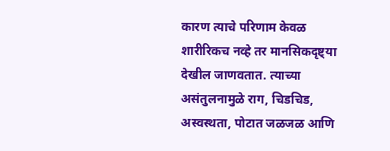कारण त्याचे परिणाम केवळ शारीरिकच नव्हे तर मानसिकदृष्ट्या देखील जाणवतात. त्याच्या असंतुलनामुळे राग, चिडचिड, अस्वस्थता, पोटात जळजळ आणि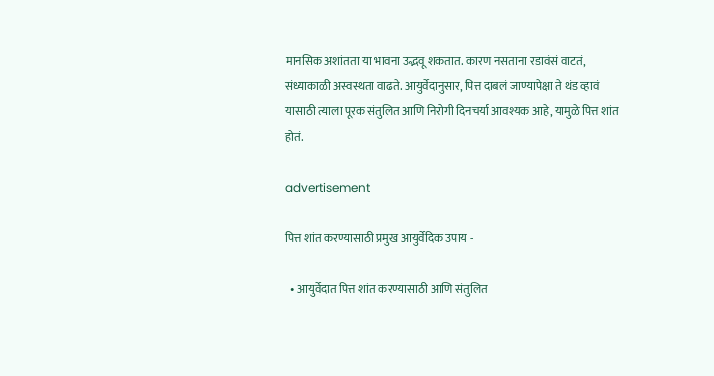मानसिक अशांतता या भावना उद्भवू शकतात. कारण नसताना रडावंसं वाटतं, संध्याकाळी अस्वस्थता वाढते. आयुर्वेदानुसार, पित्त दाबलं जाण्यापेक्षा ते थंड व्हावं यासाठी त्याला पूरक संतुलित आणि निरोगी दिनचर्या आवश्यक आहे, यामुळे पित्त शांत होतं.

advertisement

पित्त शांत करण्यासाठी प्रमुख आयुर्वेदिक उपाय -

  • आयुर्वेदात पित्त शांत करण्यासाठी आणि संतुलित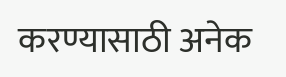करण्यासाठी अनेक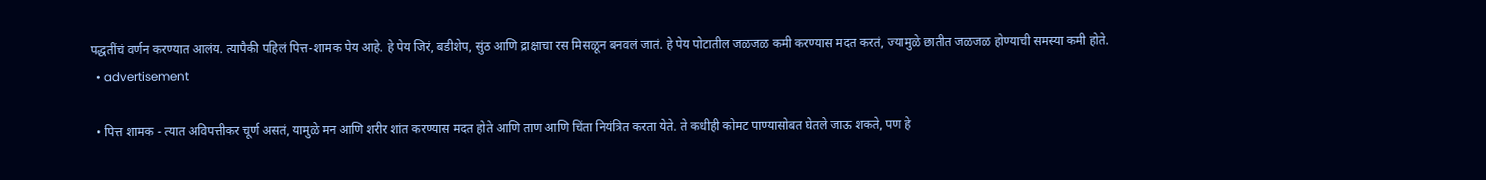पद्धतींचं वर्णन करण्यात आलंय. त्यापैकी पहिलं पित्त-शामक पेय आहे. हे पेय जिरं, बडीशेप, सुंठ आणि द्राक्षाचा रस मिसळून बनवलं जातं. हे पेय पोटातील जळजळ कमी करण्यास मदत करतं, ज्यामुळे छातीत जळजळ होण्याची समस्या कमी होते.
  • advertisement

  • पित्त शामक - त्यात अविपत्तीकर चूर्ण असतं, यामुळे मन आणि शरीर शांत करण्यास मदत होते आणि ताण आणि चिंता नियंत्रित करता येते. ते कधीही कोमट पाण्यासोबत घेतले जाऊ शकते, पण हे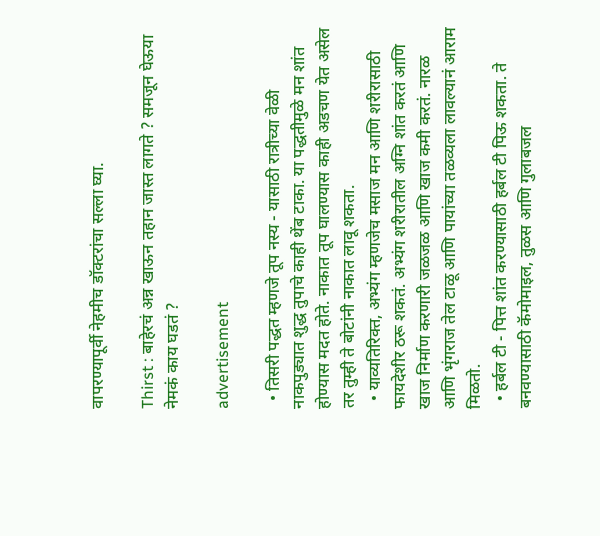वापरण्यापूर्वी नेहमीच डॉक्टरांचा सल्ला घ्या.

Thirst : बाहेरचं अन्न खाऊन तहान जास्त लागते ? समजून घेऊया नेमकं काय घडतं ?

advertisement

  • तिसरी पद्धत म्हणजे तूप नस्य - यासाठी रात्रीच्या वेळी नाकपुड्यात शुद्ध तुपाचे काही थेंब टाका. या पद्धतीमुळे मन शांत होण्यास मदत होते. नाकात तूप घालण्यास काही अडचण येत असेल तर तुम्ही ते बोटांनी नाकात लावू शकता.
  • याव्यतिरिक्त, अभ्यंग म्हणजेच मसाज मन आणि शरीरासाठी फायदेशीर ठरू शकतं. अभ्यंग शरीरातील अग्नि शांत करतं आणि खाज निर्माण करणारी जळजळ आणि खाज कमी करतं. नारळ आणि भृंगराज तेल टाळू आणि पायांच्या तळव्यला लावल्यानं आराम मिळतो.
  • हर्बल टी - पित्त शांत करण्यासाठी हर्बल टी पिऊ शकता. ते बनवण्यासाठी कॅमोमाइल, तुळस आणि गुलाबजल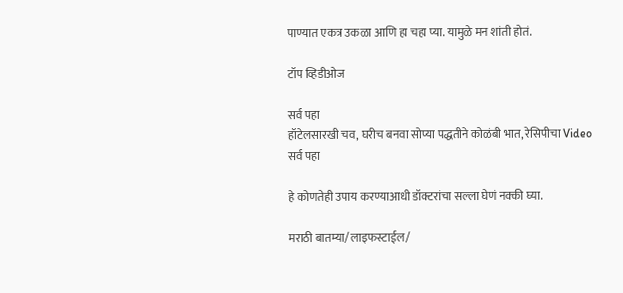पाण्यात एकत्र उकळा आणि हा चहा प्या. यामुळे मन शांती होतं.

टॉप व्हिडीओज

सर्व पहा
हॉटेलसारखी चव, घरीच बनवा सोप्या पद्धतीने कोळंबी भात, रेसिपीचा Video
सर्व पहा

हे कोणतेही उपाय करण्याआधी डॉक्टरांचा सल्ला घेणं नक्की घ्या.

मराठी बातम्या/लाइफस्टाईल/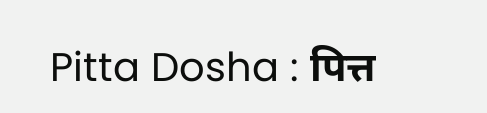Pitta Dosha : पित्त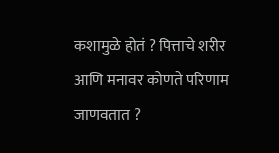कशामुळे होतं ? पित्ताचे शरीर आणि मनावर कोणते परिणाम जाणवतात ?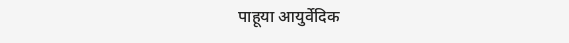पाहूया आयुर्वेदिक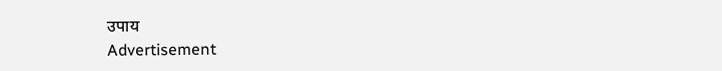उपाय
Advertisement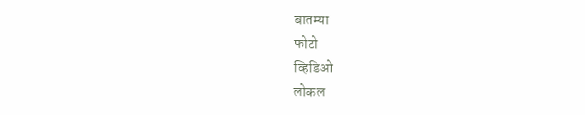बातम्या
फोटो
व्हिडिओ
लोकल